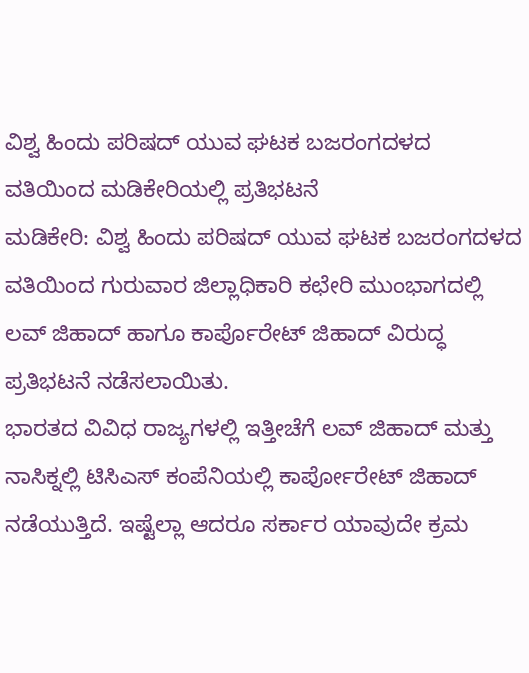ವಿಶ್ವ ಹಿಂದು ಪರಿಷದ್ ಯುವ ಘಟಕ ಬಜರಂಗದಳದ ವತಿಯಿಂದ ಮಡಿಕೇರಿಯಲ್ಲಿ ಪ್ರತಿಭಟನೆ
ಮಡಿಕೇರಿ: ವಿಶ್ವ ಹಿಂದು ಪರಿಷದ್ ಯುವ ಘಟಕ ಬಜರಂಗದಳದ ವತಿಯಿಂದ ಗುರುವಾರ ಜಿಲ್ಲಾಧಿಕಾರಿ ಕಛೇರಿ ಮುಂಭಾಗದಲ್ಲಿ ಲವ್ ಜಿಹಾದ್ ಹಾಗೂ ಕಾರ್ಪೊರೇಟ್ ಜಿಹಾದ್ ವಿರುದ್ಧ ಪ್ರತಿಭಟನೆ ನಡೆಸಲಾಯಿತು.
ಭಾರತದ ವಿವಿಧ ರಾಜ್ಯಗಳಲ್ಲಿ ಇತ್ತೀಚೆಗೆ ಲವ್ ಜಿಹಾದ್ ಮತ್ತು ನಾಸಿಕ್ನಲ್ಲಿ ಟಿಸಿಎಸ್ ಕಂಪೆನಿಯಲ್ಲಿ ಕಾರ್ಪೋರೇಟ್ ಜಿಹಾದ್ ನಡೆಯುತ್ತಿದೆ. ಇಷ್ಟೆಲ್ಲಾ ಆದರೂ ಸರ್ಕಾರ ಯಾವುದೇ ಕ್ರಮ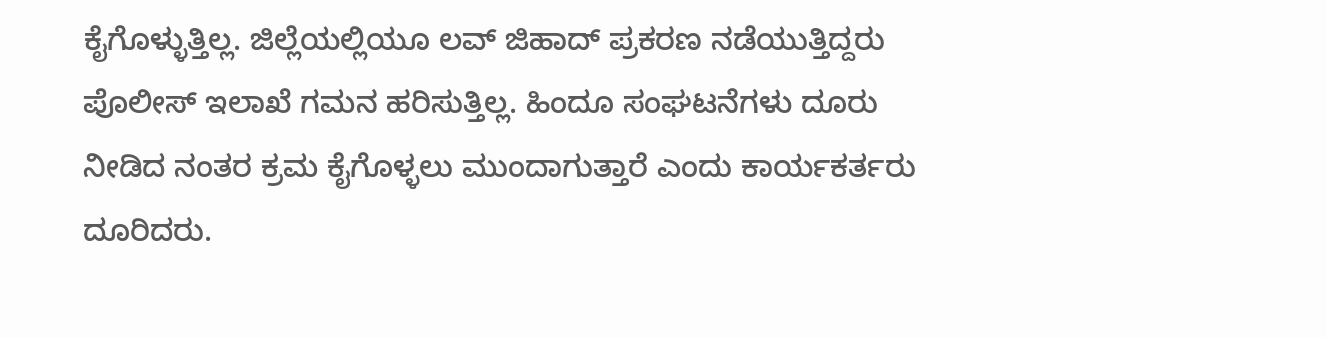ಕೈಗೊಳ್ಳುತ್ತಿಲ್ಲ. ಜಿಲ್ಲೆಯಲ್ಲಿಯೂ ಲವ್ ಜಿಹಾದ್ ಪ್ರಕರಣ ನಡೆಯುತ್ತಿದ್ದರು ಪೊಲೀಸ್ ಇಲಾಖೆ ಗಮನ ಹರಿಸುತ್ತಿಲ್ಲ. ಹಿಂದೂ ಸಂಘಟನೆಗಳು ದೂರು ನೀಡಿದ ನಂತರ ಕ್ರಮ ಕೈಗೊಳ್ಳಲು ಮುಂದಾಗುತ್ತಾರೆ ಎಂದು ಕಾರ್ಯಕರ್ತರು ದೂರಿದರು.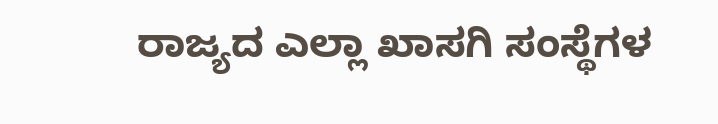ರಾಜ್ಯದ ಎಲ್ಲಾ ಖಾಸಗಿ ಸಂಸ್ಥೆಗಳ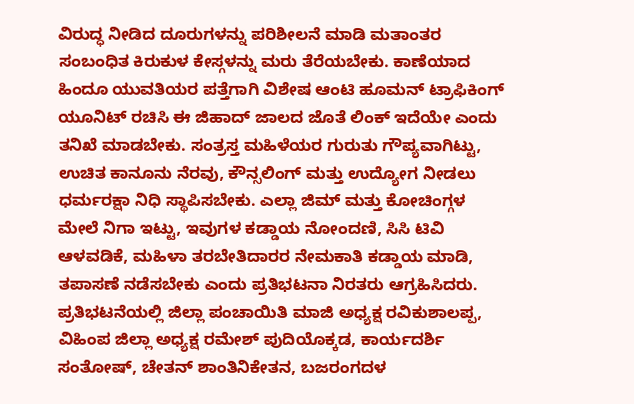ವಿರುದ್ಧ ನೀಡಿದ ದೂರುಗಳನ್ನು ಪರಿಶೀಲನೆ ಮಾಡಿ ಮತಾಂತರ ಸಂಬಂಧಿತ ಕಿರುಕುಳ ಕೇಸ್ಗಳನ್ನು ಮರು ತೆರೆಯಬೇಕು. ಕಾಣೆಯಾದ ಹಿಂದೂ ಯುವತಿಯರ ಪತ್ತೆಗಾಗಿ ವಿಶೇಷ ಆಂಟಿ ಹೂಮನ್ ಟ್ರಾಫಿಕಿಂಗ್ ಯೂನಿಟ್ ರಚಿಸಿ ಈ ಜಿಹಾದ್ ಜಾಲದ ಜೊತೆ ಲಿಂಕ್ ಇದೆಯೇ ಎಂದು ತನಿಖೆ ಮಾಡಬೇಕು. ಸಂತ್ರಸ್ತ ಮಹಿಳೆಯರ ಗುರುತು ಗೌಪ್ಯವಾಗಿಟ್ಟು, ಉಚಿತ ಕಾನೂನು ನೆರವು, ಕೌನ್ಸಲಿಂಗ್ ಮತ್ತು ಉದ್ಯೋಗ ನೀಡಲು ಧರ್ಮರಕ್ಷಾ ನಿಧಿ ಸ್ಥಾಪಿಸಬೇಕು. ಎಲ್ಲಾ ಜಿಮ್ ಮತ್ತು ಕೋಚಿಂಗ್ಗಳ ಮೇಲೆ ನಿಗಾ ಇಟ್ಟು, ಇವುಗಳ ಕಡ್ಡಾಯ ನೋಂದಣಿ, ಸಿಸಿ ಟಿವಿ ಆಳವಡಿಕೆ, ಮಹಿಳಾ ತರಬೇತಿದಾರರ ನೇಮಕಾತಿ ಕಡ್ಡಾಯ ಮಾಡಿ, ತಪಾಸಣೆ ನಡೆಸಬೇಕು ಎಂದು ಪ್ರತಿಭಟನಾ ನಿರತರು ಆಗ್ರಹಿಸಿದರು.
ಪ್ರತಿಭಟನೆಯಲ್ಲಿ ಜಿಲ್ಲಾ ಪಂಚಾಯಿತಿ ಮಾಜಿ ಅಧ್ಯಕ್ಷ ರವಿಕುಶಾಲಪ್ಪ, ವಿಹಿಂಪ ಜಿಲ್ಲಾ ಅಧ್ಯಕ್ಷ ರಮೇಶ್ ಪುದಿಯೊಕ್ಕಡ, ಕಾರ್ಯದರ್ಶಿ ಸಂತೋಷ್, ಚೇತನ್ ಶಾಂತಿನಿಕೇತನ, ಬಜರಂಗದಳ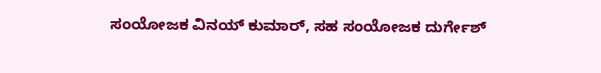ಸಂಯೋಜಕ ವಿನಯ್ ಕುಮಾರ್, ಸಹ ಸಂಯೋಜಕ ದುರ್ಗೇಶ್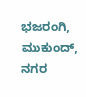ಭಜರಂಗಿ, ಮುಕುಂದ್, ನಗರ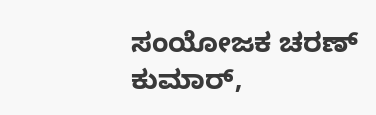ಸಂಯೋಜಕ ಚರಣ್ ಕುಮಾರ್,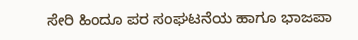ಸೇರಿ ಹಿಂದೂ ಪರ ಸಂಘಟನೆಯ ಹಾಗೂ ಭಾಜಪಾ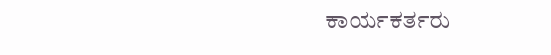ಕಾರ್ಯಕರ್ತರು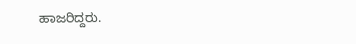ಹಾಜರಿದ್ದರು.